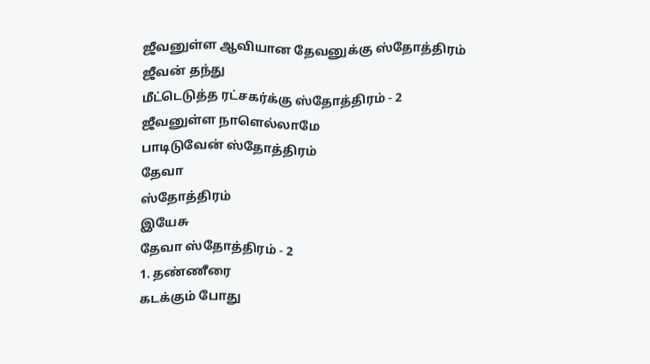ஜீவனுள்ள ஆவியான தேவனுக்கு ஸ்தோத்திரம்
ஜீவன் தந்து
மீட்டெடுத்த ரட்சகர்க்கு ஸ்தோத்திரம் - 2
ஜீவனுள்ள நாளெல்லாமே
பாடிடுவேன் ஸ்தோத்திரம்
தேவா
ஸ்தோத்திரம்
இயேசு
தேவா ஸ்தோத்திரம் - 2
1. தண்ணீரை
கடக்கும் போது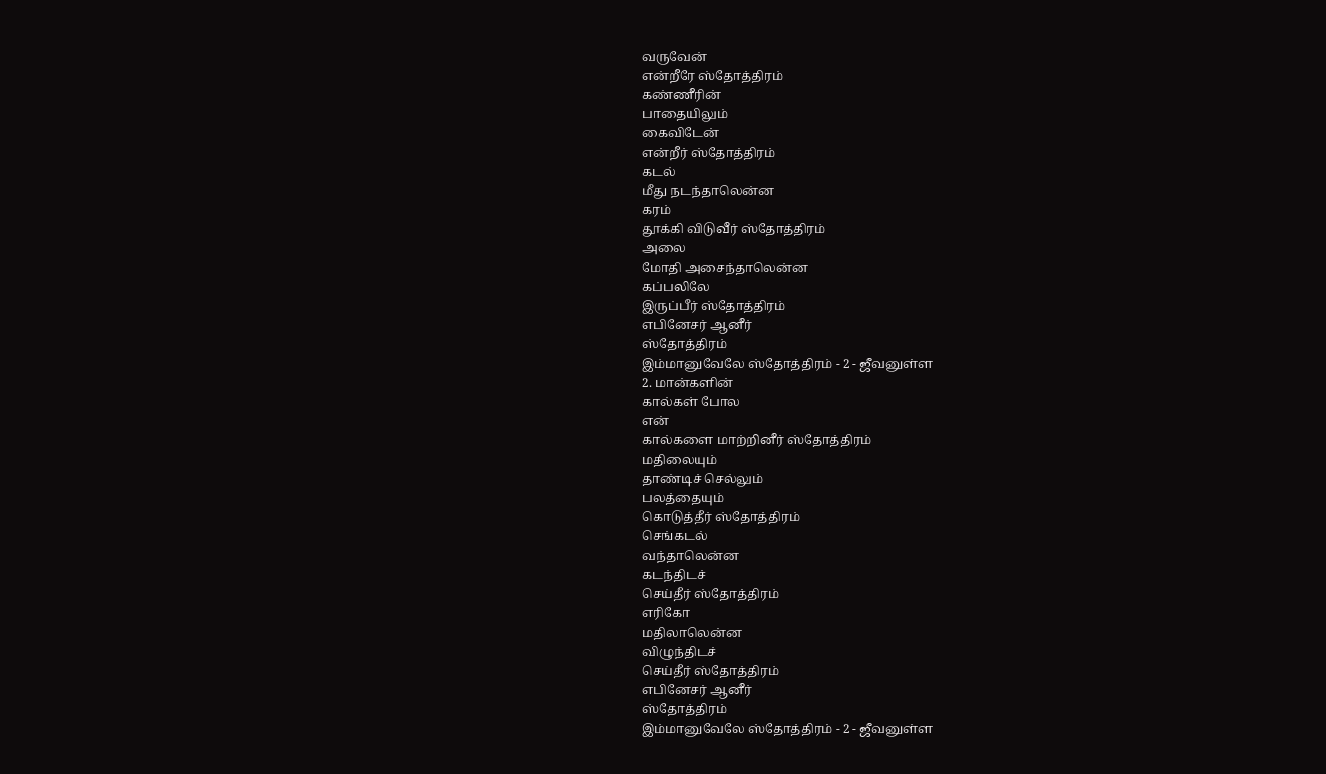வருவேன்
என்றீரே ஸ்தோத்திரம்
கண்ணீரின்
பாதையிலும்
கைவிடேன்
என்றீர் ஸ்தோத்திரம்
கடல்
மீது நடந்தாலென்ன
கரம்
தூக்கி விடுவீர் ஸ்தோத்திரம்
அலை
மோதி அசைந்தாலென்ன
கப்பலிலே
இருப்பீர் ஸ்தோத்திரம்
எபினேசர் ஆனீர்
ஸ்தோத்திரம்
இம்மானுவேலே ஸ்தோத்திரம் - 2 - ஜீவனுள்ள
2. மான்களின்
கால்கள் போல
என்
கால்களை மாற்றினீர் ஸ்தோத்திரம்
மதிலையும்
தாண்டிச் செல்லும்
பலத்தையும்
கொடுத்தீர் ஸ்தோத்திரம்
செங்கடல்
வந்தாலென்ன
கடந்திடச்
செய்தீர் ஸ்தோத்திரம்
எரிகோ
மதிலாலென்ன
விழுந்திடச்
செய்தீர் ஸ்தோத்திரம்
எபினேசர் ஆனீர்
ஸ்தோத்திரம்
இம்மானுவேலே ஸ்தோத்திரம் - 2 - ஜீவனுள்ள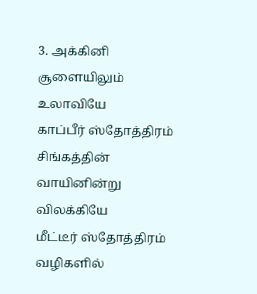3. அக்கினி
சூளையிலும்
உலாவியே
காப்பீர் ஸ்தோத்திரம்
சிங்கத்தின்
வாயினின்று
விலக்கியே
மீட்டீர் ஸ்தோத்திரம்
வழிகளில்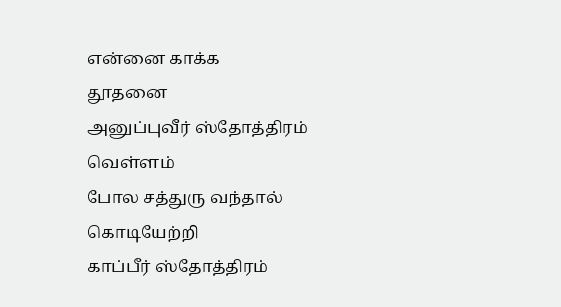என்னை காக்க
தூதனை
அனுப்புவீர் ஸ்தோத்திரம்
வெள்ளம்
போல சத்துரு வந்தால்
கொடியேற்றி
காப்பீர் ஸ்தோத்திரம்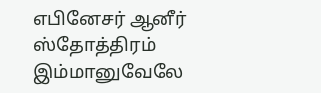எபினேசர் ஆனீர்
ஸ்தோத்திரம்
இம்மானுவேலே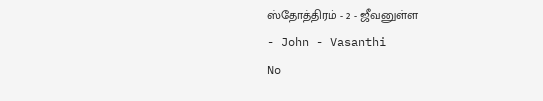ஸ்தோத்திரம் - 2 - ஜீவனுள்ள
- John - Vasanthi
No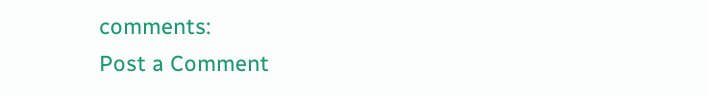comments:
Post a Comment